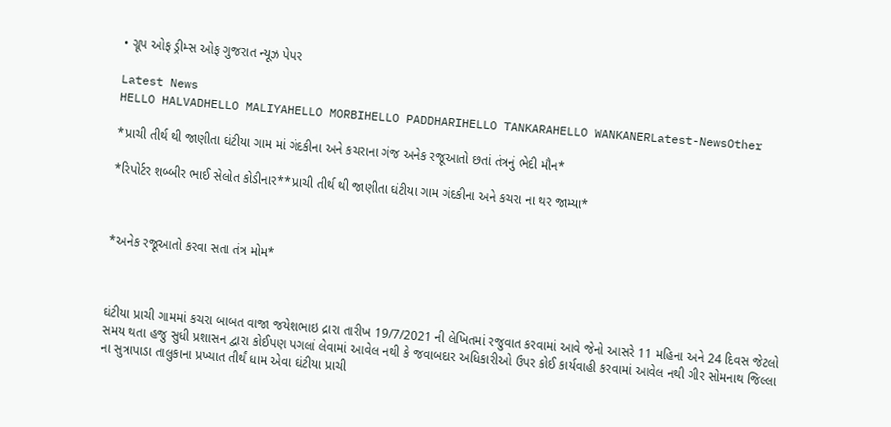• ગ્રૂપ ઓફ ડ્રીમ્સ ઓફ ગુજરાત ન્યૂઝ પેપર

Latest News
HELLO HALVADHELLO MALIYAHELLO MORBIHELLO PADDHARIHELLO TANKARAHELLO WANKANERLatest-NewsOther

*પ્રાચી તીર્થ થી જાણીતા ઘંટીયા ગામ માં ગંદકીના અને કચરાના ગંજ અનેક રજૂઆતો છતાં તંત્રનું ભેદી મૌન*

*રિપોર્ટર શબ્બીર ભાઈ સેલોત કોડીનાર**પ્રાચી તીર્થ થી જાણીતા ઘંટીયા ગામ ગંદકીના અને કચરા ના થર જામ્યા*



*અનેક રજૂઆતો કરવા સતા તંત્ર મોમ*



ઘંટીયા પ્રાચી ગામમાં કચરા બાબત વાજા જયેશભાઇ દ્રારા તારીખ 19/7/2021 ની લેખિતમાં રજુવાત કરવામાં આવે જેનો આસરે 11 મહિના અને 24 દિવસ જેટલો સમય થતા હજુ સુધી પ્રશાસન દ્વારા કોઈપણ પગલાં લેવામાં આવેલ નથી કે જવાબદાર અધિકારીઓ ઉપર કોઈ કાર્યવાહી કરવામાં આવેલ નથી ગીર સોમનાથ જિલ્લા ના સુત્રાપાડા તાલુકાના પ્રખ્યાત તીર્થં ધામ એવા ઘંટીયા પ્રાચી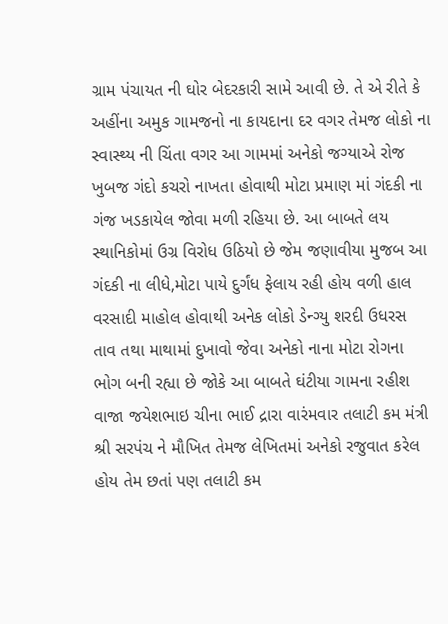ગ્રામ પંચાયત ની ઘોર બેદરકારી સામે આવી છે. તે એ રીતે કે અહીંના અમુક ગામજનો ના કાયદાના દર વગર તેમજ લોકો ના સ્વાસ્થ્ય ની ચિંતા વગર આ ગામમાં અનેકો જગ્યાએ રોજ ખુબજ ગંદો કચરો નાખતા હોવાથી મોટા પ્રમાણ માં ગંદકી ના ગંજ ખડકાયેલ જોવા મળી રહિયા છે. આ બાબતે લય સ્થાનિકોમાં ઉગ્ર વિરોધ ઉઠિયો છે જેમ જણાવીયા મુજબ આ ગંદકી ના લીધે,મોટા પાયે દુર્ગંધ ફેલાય રહી હોય વળી હાલ વરસાદી માહોલ હોવાથી અનેક લોકો ડેન્ગ્યુ શરદી ઉધરસ તાવ તથા માથામાં દુખાવો જેવા અનેકો નાના મોટા રોગના ભોગ બની રહ્યા છે જોકે આ બાબતે ઘંટીયા ગામના રહીશ વાજા જયેશભાઇ ચીના ભાઈ દ્રારા વારંમવાર તલાટી કમ મંત્રી શ્રી સરપંચ ને મૌખિત તેમજ લેખિતમાં અનેકો રજુવાત કરેલ હોય તેમ છતાં પણ તલાટી કમ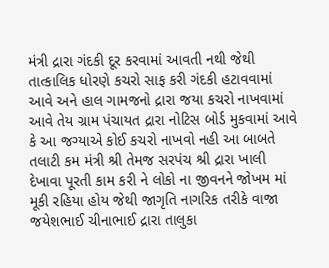મંત્રી દ્રારા ગંદકી દૂર કરવામાં આવતી નથી જેથી તાત્કાલિક ધોરણે કચરો સાફ કરી ગંદકી હટાવવામાં આવે અને હાલ ગામજનો દ્રારા જયા કચરો નાખવામાં આવે તેય ગ્રામ પંચાયત દ્રારા નોટિસ બોર્ડ મુકવામાં આવે કે આ જગ્યાએ કોઈ કચરો નાખવો નહી આ બાબતે તલાટી કમ મંત્રી શ્રી તેમજ સરપંચ શ્રી દ્રારા ખાલી દેખાવા પૂરતી કામ કરી ને લોકો ના જીવનને જોખમ માં મૂકી રહિયા હોય જેથી જાગૃતિ નાગરિક તરીકે વાજા જયેશભાઈ ચીનાભાઈ દ્રારા તાલુકા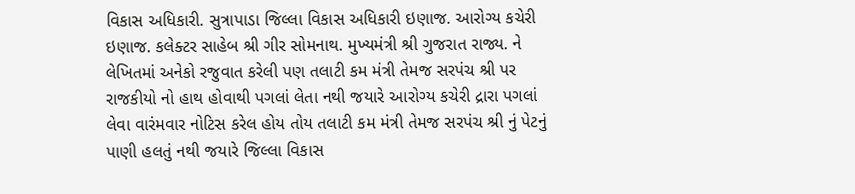વિકાસ અધિકારી. સુત્રાપાડા જિલ્લા વિકાસ અધિકારી ઇણાજ. આરોગ્ય કચેરી ઇણાજ. કલેક્ટર સાહેબ શ્રી ગીર સોમનાથ. મુખ્યમંત્રી શ્રી ગુજરાત રાજ્ય. ને લેખિતમાં અનેકો રજુવાત કરેલી પણ તલાટી કમ મંત્રી તેમજ સરપંચ શ્રી પર રાજકીયો નો હાથ હોવાથી પગલાં લેતા નથી જયારે આરોગ્ય કચેરી દ્રારા પગલાં લેવા વારંમવાર નોટિસ કરેલ હોય તોય તલાટી કમ મંત્રી તેમજ સરપંચ શ્રી નું પેટનું પાણી હલતું નથી જયારે જિલ્લા વિકાસ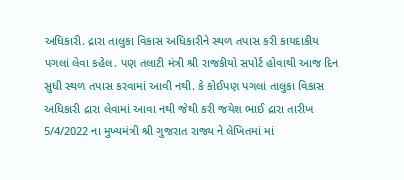અધિકારી. દ્રારા તાલુકા વિકાસ અધિકારીને સ્થળ તપાસ કરી કાયદાકીય પગલાં લેવા કહેલ. પણ તલાટી મંત્રી શ્રી રાજકીયો સપોર્ટ હોવાથી આજ દિન સુધી સ્થળ તપાસ કરવામાં આવી નથી. કે કોઈપણ પગલાં તાલુકા વિકાસ અધિકારી દ્રારા લેવામાં આવા નથી જેથી કરી જયેશ ભાઈ દ્રારા તારીખ 5/4/2022 ના મુખ્યમંત્રી શ્રી ગુજરાત રાજ્ય ને લેખિતમાં માં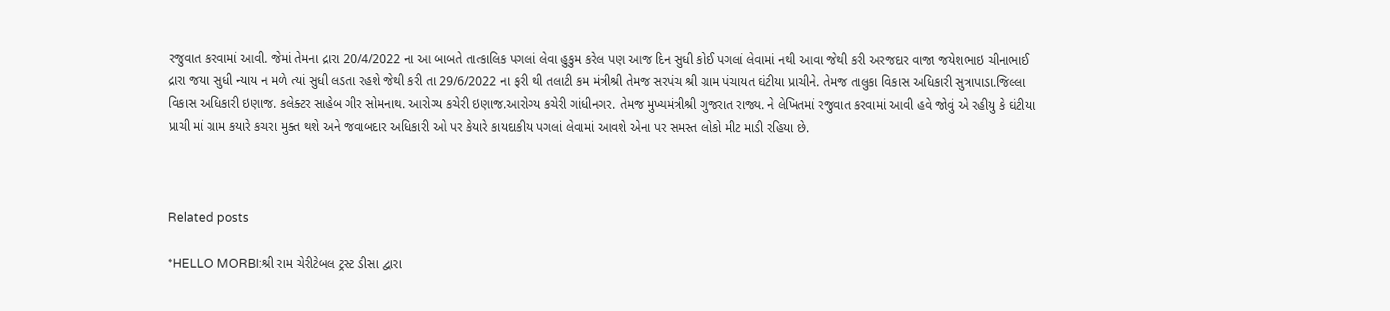રજુવાત કરવામાં આવી. જેમાં તેમના દ્રારા 20/4/2022 ના આ બાબતે તાત્કાલિક પગલાં લેવા હુકુમ કરેલ પણ આજ દિન સુધી કોઈ પગલાં લેવામાં નથી આવા જેથી કરી અરજદાર વાજા જયેશભાઇ ચીનાભાઈ દ્રારા જયા સુધી ન્યાય ન મળે ત્યાં સુધી લડતા રહશે જેથી કરી તા 29/6/2022 ના ફરી થી તલાટી કમ મંત્રીશ્રી તેમજ સરપંચ શ્રી ગ્રામ પંચાયત ઘંટીયા પ્રાચીને. તેમજ તાલુકા વિકાસ અધિકારી સુત્રાપાડા.જિલ્લા વિકાસ અધિકારી ઇણાજ. કલેક્ટર સાહેબ ગીર સોમનાથ. આરોગ્ય કચેરી ઇણાજ.આરોગ્ય કચેરી ગાંધીનગર. તેમજ મુખ્યમંત્રીશ્રી ગુજરાત રાજ્ય. ને લેખિતમાં રજુવાત કરવામાં આવી હવે જોવું એ રહીયુ કે ઘંટીયા પ્રાચી માં ગ્રામ કયારે કચરા મુક્ત થશે અને જવાબદાર અધિકારી ઓ પર કેયારે કાયદાકીય પગલાં લેવામાં આવશે એના પર સમસ્ત લોકો મીટ માડી રહિયા છે.



Related posts

*HELLO MORBI:શ્રી રામ ચેરીટેબલ ટ્રસ્ટ ડીસા દ્વારા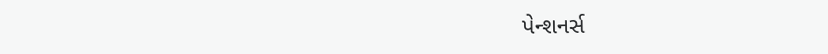પેન્શનર્સ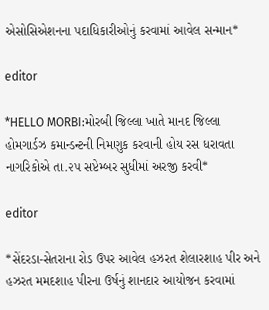એસોસિએશનના પદાધિકારીઓનું કરવામાં આવેલ સન્માન*

editor

*HELLO MORBI:મોરબી જિલ્લા ખાતે માનદ જિલ્લા હોમગાર્ડઝ કમાન્ડન્ટની નિમણુક કરવાની હોય રસ ધરાવતા નાગરિકોએ તા.૨૫ સપ્ટેમ્બર સુધીમાં અરજી કરવી*

editor

*સેંદરડા-સેતરાના રોડ ઉપર આવેલ હઝરત શેલારશાહ પીર અને હઝરત મમદશાહ પીરના ઉર્ષનું શાનદાર આયોજન કરવામાં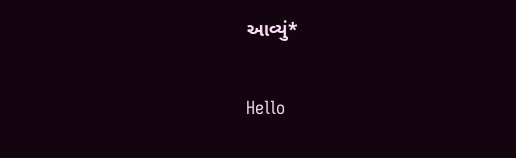આવ્યું*

Hello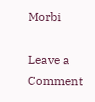Morbi

Leave a Comment